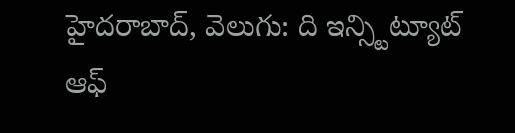హైదరాబాద్, వెలుగు: ది ఇన్స్టిట్యూట్ ఆఫ్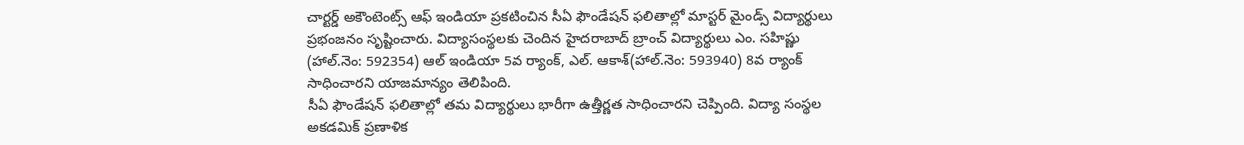చార్టర్డ్ అకౌంటెంట్స్ ఆఫ్ ఇండియా ప్రకటించిన సీఏ ఫౌండేషన్ ఫలితాల్లో మాస్టర్ మైండ్స్ విద్యార్థులు ప్రభంజనం సృష్టించారు. విద్యాసంస్థలకు చెందిన హైదరాబాద్ బ్రాంచ్ విద్యార్థులు ఎం. సహిష్ణు (హాల్.నెం: 592354) ఆల్ ఇండియా 5వ ర్యాంక్, ఎల్. ఆకాశ్(హాల్.నెం: 593940) 8వ ర్యాంక్ సాధించారని యాజమాన్యం తెలిపింది.
సీఏ ఫౌండేషన్ ఫలితాల్లో తమ విద్యార్థులు భారీగా ఉత్తీర్ణత సాధించారని చెప్పింది. విద్యా సంస్థల అకడమిక్ ప్రణాళిక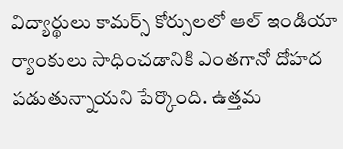విద్యార్థులు కామర్స్ కోర్సులలో ఆల్ ఇండియా ర్యాంకులు సాధించడానికి ఎంతగానో దోహద పడుతున్నాయని పేర్కొంది. ఉత్తమ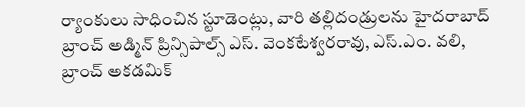ర్యాంకులు సాధించిన స్టూడెంట్లు, వారి తల్లిదండ్రులను హైదరాబాద్ బ్రాంచ్ అడ్మిన్ ప్రిన్సిపాల్స్ ఎస్. వెంకటేశ్వరరావు, ఎస్.ఎం. వలి, బ్రాంచ్ అకడమిక్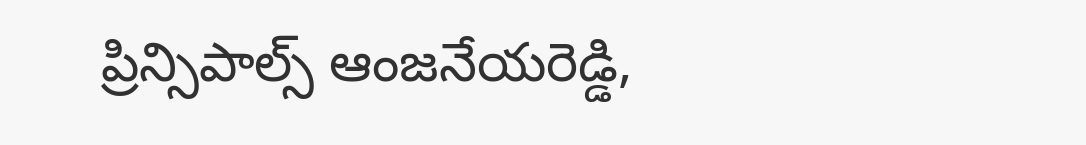ప్రిన్సిపాల్స్ ఆంజనేయరెడ్డి,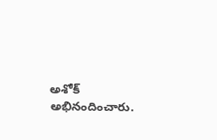అశోక్ అభినందించారు.